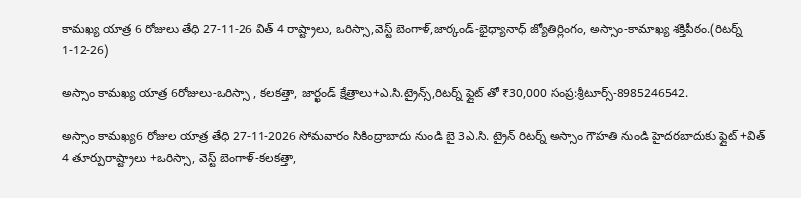కామఖ్య యాత్ర 6 రోజులు తేధి 27-11-26 విత్ 4 రాష్ట్రాలు, ఒరిస్సా,వెస్ట్ బెంగాళ్,జార్కండ్-భైధ్యానాధ్ జ్యోతిర్లింగం, అస్సాం-కామాఖ్య శక్తిపీఠం.(రిటర్న్ 1-12-26)

అస్సాం కామఖ్య యాత్ర 6రోజులు-ఒరిస్సా , కలకత్తా, జార్ఖండ్ క్షేత్రాలు+ఎ.సి.ట్రైన్స్,రిటర్న్ ఫ్లైట్ తో ₹30,000 సంప్ర:శ్రీటూర్స్-8985246542.

అస్సాం కామఖ్య6 రోజుల యాత్ర తేధి 27-11-2026 సోమవారం సికింద్రాబాదు నుండి బై 3ఎ.సి. ట్రైన్ రిటర్న్ అస్సాం గౌహతి నుండి హైదరబాదుకు ఫ్లైట్ +విత్ 4 తూర్పురాష్ట్రాలు +ఒరిస్సా, వెస్ట్ బెంగాళ్-కలకత్తా,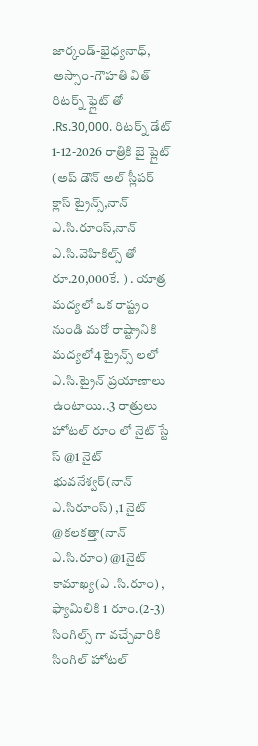జార్కండ్-భైధ్యనాధ్, అస్సాం-గౌహతి విత్ రిటర్న్ ఫ్లైట్ తో .Rs.30,000. రిటర్న్ డేట్ 1-12-2026 రాత్రికి బై ప్లైట్ (అప్ డౌన్ అల్ స్లీపర్ క్లాస్ ట్రైన్స్,నాన్ ఎ.సి.రూంస్,నాన్ ఎ.సి.వెహికిల్స్ తో రూ.20,000కే. ) . యాత్ర మద్యలో ఒక రాష్ట్రం నుండి మరో రాష్ట్రానికి మద్యలో4 ట్రైన్స్ లలో ఎ.సి.ట్రైన్ ప్రయాణాలు ఉంటాయి..3 రాత్రులు హోటల్ రూం లో నైట్ స్టే స్ @1 నైట్ భువనేశ్వర్(నాన్ ఎ.సిరూంస్) ,1 నైట్ @కలకత్తా(నాన్ ఎ.సి.రూం) @1నైట్ కామాఖ్య(ఎ .సి.రూం) , ఫ్యామిలికి 1 రూం.(2-3) సింగిల్స్ గా వచ్చేవారికి సింగిల్ హోటల్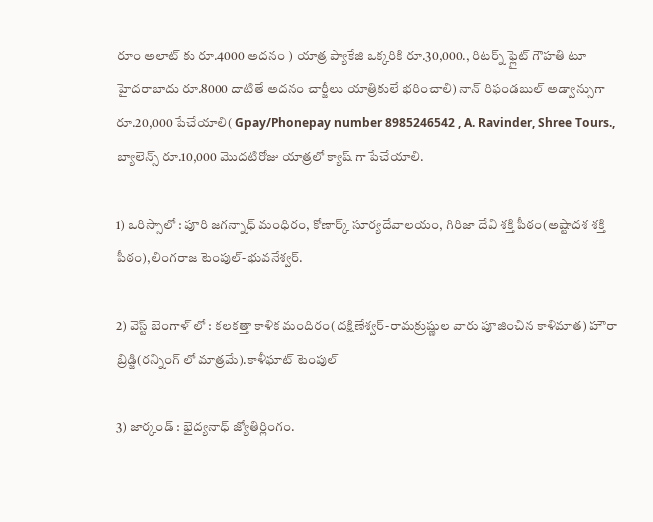రూం అలాట్ కు రూ.4000 అదనం ) యాత్ర ప్యాకేజి ఒక్కరికి రూ.30,000., రిటర్న్ ఫ్లైట్ గౌహతి టూ హైదరాబాదు రూ.8000 దాటితే అదనం చార్జీలు యాత్రికులే భరించాలి) నాన్ రిఫండబుల్ అడ్వాన్సుగా రూ.20,000 పేచేయాలి( Gpay/Phonepay number 8985246542 , A. Ravinder, Shree Tours., బ్యాలెన్స్ రూ.10,000 మొదటిరోజు యాత్రలో క్యాష్ గా పేచేయాలి.

1) ఒరిస్సాలో : పూరి జగన్నాధ్ మంధిరం, కోణార్క్ సూర్యదేవాలయం, గిరిజా దేవి శక్తి పీఠం(అష్టాదశ శక్తి పీఠం),లింగరాజ టెంపుల్-భువనేశ్వర్.

2) వెస్ట్ బెంగాళ్ లో : కలకత్తా కాళిక మందిరం(దక్షిణేశ్వర్-రామక్రుష్ణుల వారు పూజించిన కాళిమాత) హౌరా బ్రిడ్జి(రన్నింగ్ లో మాత్రమే).కాళీఘాట్ టెంపుల్

3) జార్కండ్ : భైద్యనాధ్ జ్యోతిర్లింగం.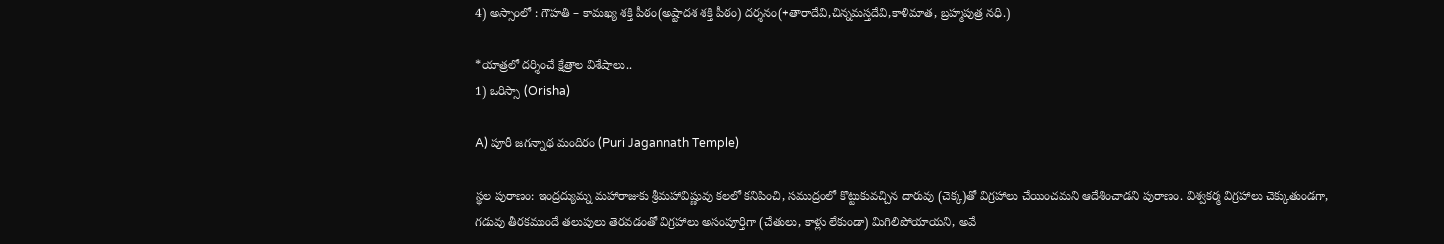4) అస్సాంలో : గౌహతి – కామఖ్య శక్తి పీఠం(అష్టాదశ శక్తి పీఠం) దర్శనం(+తారాదేవి,చిన్నమస్తదేవి,కాళిమాత, బ్రహ్మపుత్ర నధి.)

*యాత్రలో దర్శించే క్షేత్రాల విశేషాలు..
1) ఒరిస్సా (Orisha)

A) పూరీ జగన్నాథ మందిరం (Puri Jagannath Temple)

స్థల పురాణం: ఇంద్రద్యుమ్న మహారాజుకు శ్రీమహావిష్ణువు కలలో కనిపించి, సముద్రంలో కొట్టుకువచ్చిన దారువు (చెక్క)తో విగ్రహాలు చేయించమని ఆదేశించాడని పురాణం. విశ్వకర్మ విగ్రహాలు చెక్కుతుండగా, గడువు తీరకముందే తలుపులు తెరవడంతో విగ్రహాలు అసంపూర్తిగా (చేతులు, కాళ్లు లేకుండా) మిగిలిపోయాయని, అవే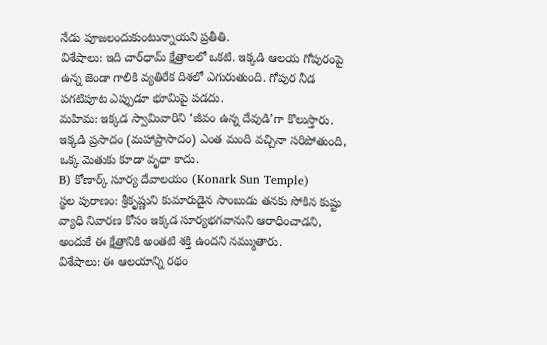నేడు పూజలందుకుంటున్నాయని ప్రతీతి.
విశేషాలు: ఇది చార్‌ధామ్ క్షేత్రాలలో ఒకటి. ఇక్కడి ఆలయ గోపురంపై ఉన్న జెండా గాలికి వ్యతిరేక దిశలో ఎగురుతుంది. గోపుర నీడ పగటిపూట ఎప్పుడూ భూమిపై పడదు.
మహిమ: ఇక్కడ స్వామివారిని ‘జీవం ఉన్న దేవుడి’గా కొలుస్తారు. ఇక్కడి ప్రసాదం (మహాప్రాసాదం) ఎంత మంది వచ్చినా సరిపోతుంది, ఒక్క మెతుకు కూడా వృధా కాదు.
B) కోణార్క్ సూర్య దేవాలయం (Konark Sun Temple)
స్థల పురాణం: శ్రీకృష్ణుని కుమారుడైన సాంబుడు తనకు సోకిన కుష్టు వ్యాధి నివారణ కోసం ఇక్కడ సూర్యభగవానుని ఆరాధించాడని, అందుకే ఈ క్షేత్రానికి అంతటి శక్తి ఉందని నమ్ముతారు.
విశేషాలు: ఈ ఆలయాన్ని రథం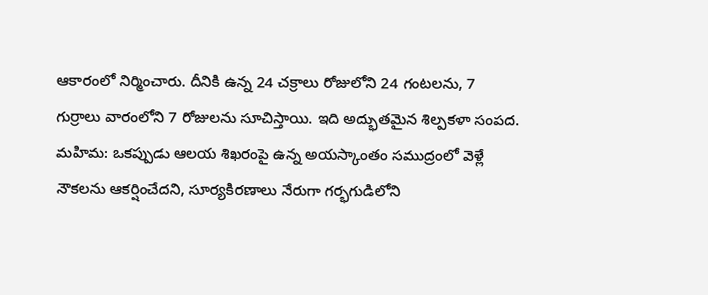ఆకారంలో నిర్మించారు. దీనికి ఉన్న 24 చక్రాలు రోజులోని 24 గంటలను, 7 గుర్రాలు వారంలోని 7 రోజులను సూచిస్తాయి. ఇది అద్భుతమైన శిల్పకళా సంపద.
మహిమ: ఒకప్పుడు ఆలయ శిఖరంపై ఉన్న అయస్కాంతం సముద్రంలో వెళ్లే నౌకలను ఆకర్షించేదని, సూర్యకిరణాలు నేరుగా గర్భగుడిలోని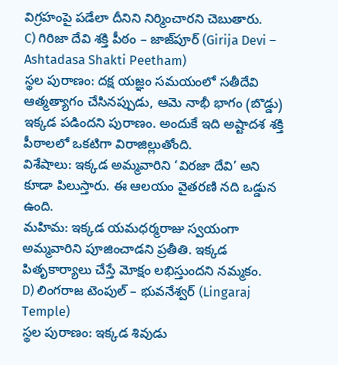విగ్రహంపై పడేలా దీనిని నిర్మించారని చెబుతారు.
C) గిరిజా దేవి శక్తి పీఠం – జాజ్‌పూర్ (Girija Devi – Ashtadasa Shakti Peetham)
స్థల పురాణం: దక్ష యజ్ఞం సమయంలో సతీదేవి ఆత్మత్యాగం చేసినప్పుడు, ఆమె నాభీ భాగం (బొడ్డు) ఇక్కడ పడిందని పురాణం. అందుకే ఇది అష్టాదశ శక్తి పీఠాలలో ఒకటిగా విరాజిల్లుతోంది.
విశేషాలు: ఇక్కడ అమ్మవారిని ‘విరజా దేవి’ అని కూడా పిలుస్తారు. ఈ ఆలయం వైతరణి నది ఒడ్డున ఉంది.
మహిమ: ఇక్కడ యమధర్మరాజు స్వయంగా అమ్మవారిని పూజించాడని ప్రతీతి. ఇక్కడ పితృకార్యాలు చేస్తే మోక్షం లభిస్తుందని నమ్మకం.
D) లింగరాజ టెంపుల్ – భువనేశ్వర్ (Lingaraj Temple)
స్థల పురాణం: ఇక్కడ శివుడు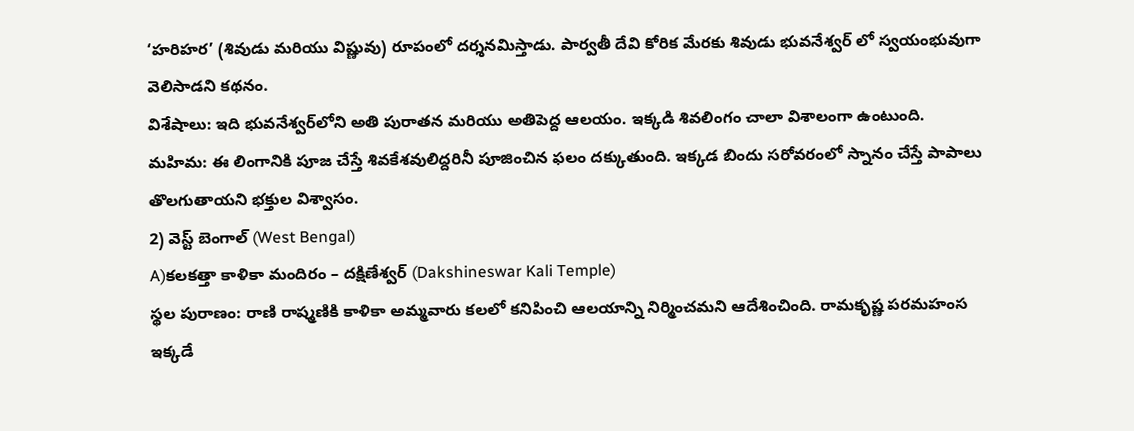‘హరిహర’ (శివుడు మరియు విష్ణువు) రూపంలో దర్శనమిస్తాడు. పార్వతీ దేవి కోరిక మేరకు శివుడు భువనేశ్వర్ లో స్వయంభువుగా వెలిసాడని కథనం.
విశేషాలు: ఇది భువనేశ్వర్‌లోని అతి పురాతన మరియు అతిపెద్ద ఆలయం. ఇక్కడి శివలింగం చాలా విశాలంగా ఉంటుంది.
మహిమ: ఈ లింగానికి పూజ చేస్తే శివకేశవులిద్దరినీ పూజించిన ఫలం దక్కుతుంది. ఇక్కడ బిందు సరోవరంలో స్నానం చేస్తే పాపాలు తొలగుతాయని భక్తుల విశ్వాసం.
2) వెస్ట్ బెంగాల్ (West Bengal)
A)కలకత్తా కాళికా మందిరం – దక్షిణేశ్వర్ (Dakshineswar Kali Temple)
స్థల పురాణం: రాణి రాష్మణికి కాళికా అమ్మవారు కలలో కనిపించి ఆలయాన్ని నిర్మించమని ఆదేశించింది. రామకృష్ణ పరమహంస ఇక్కడే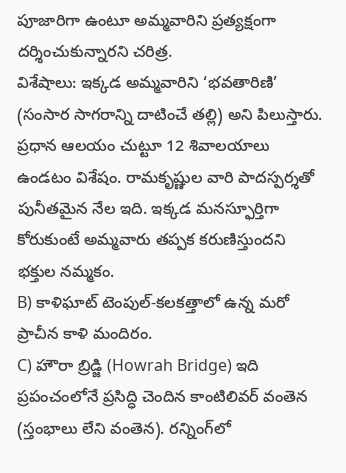పూజారిగా ఉంటూ అమ్మవారిని ప్రత్యక్షంగా దర్శించుకున్నారని చరిత్ర.
విశేషాలు: ఇక్కడ అమ్మవారిని ‘భవతారిణి’ (సంసార సాగరాన్ని దాటించే తల్లి) అని పిలుస్తారు. ప్రధాన ఆలయం చుట్టూ 12 శివాలయాలు ఉండటం విశేషం. రామకృష్ణుల వారి పాదస్పర్శతో పునీతమైన నేల ఇది. ఇక్కడ మనస్ఫూర్తిగా కోరుకుంటే అమ్మవారు తప్పక కరుణిస్తుందని భక్తుల నమ్మకం.
B) కాళిఘాట్ టెంపుల్-కలకత్తాలో ఉన్న మరో ప్రాచీన కాళి మందిరం.
C) హౌరా బ్రిడ్జి (Howrah Bridge) ఇది ప్రపంచంలోనే ప్రసిద్ధి చెందిన కాంటిలివర్ వంతెన (స్తంభాలు లేని వంతెన). రన్నింగ్‌లో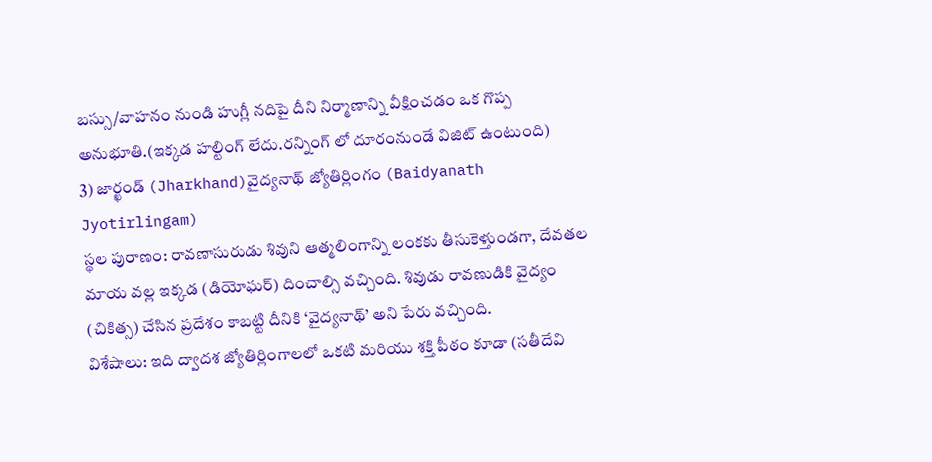బస్సు/వాహనం నుండి హుగ్లీ నదిపై దీని నిర్మాణాన్ని వీక్షించడం ఒక గొప్ప అనుభూతి.(ఇక్కడ హల్టింగ్ లేదు.రన్నింగ్ లో దూరంనుండే విజిట్ ఉంటుంది)
3) జార్ఖండ్ (Jharkhand)వైద్యనాథ్ జ్యోతిర్లింగం (Baidyanath Jyotirlingam)
స్థల పురాణం: రావణాసురుడు శివుని ఆత్మలింగాన్ని లంకకు తీసుకెళ్తుండగా, దేవతల మాయ వల్ల ఇక్కడ (డియోఘర్) దించాల్సి వచ్చింది. శివుడు రావణుడికి వైద్యం (చికిత్స) చేసిన ప్రదేశం కాబట్టి దీనికి ‘వైద్యనాథ్’ అని పేరు వచ్చింది.
విశేషాలు: ఇది ద్వాదశ జ్యోతిర్లింగాలలో ఒకటి మరియు శక్తి పీఠం కూడా (సతీదేవి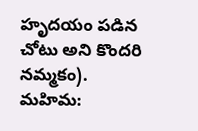హృదయం పడిన చోటు అని కొందరి నమ్మకం).
మహిమ: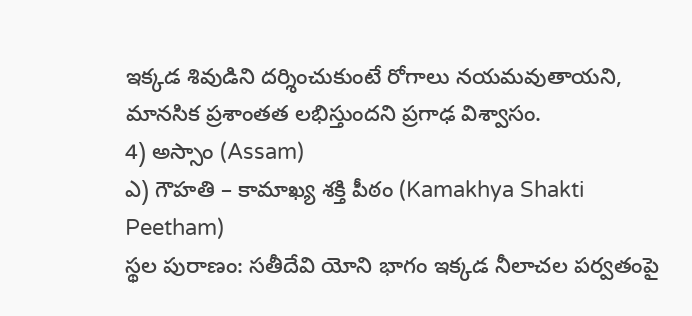ఇక్కడ శివుడిని దర్శించుకుంటే రోగాలు నయమవుతాయని, మానసిక ప్రశాంతత లభిస్తుందని ప్రగాఢ విశ్వాసం.
4) అస్సాం (Assam)
ఎ) గౌహతి – కామాఖ్య శక్తి పీఠం (Kamakhya Shakti Peetham)
స్థల పురాణం: సతీదేవి యోని భాగం ఇక్కడ నీలాచల పర్వతంపై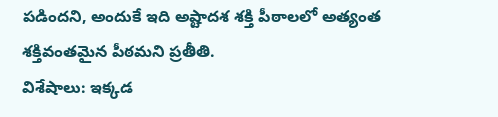పడిందని, అందుకే ఇది అష్టాదశ శక్తి పీఠాలలో అత్యంత శక్తివంతమైన పీఠమని ప్రతీతి.
విశేషాలు: ఇక్కడ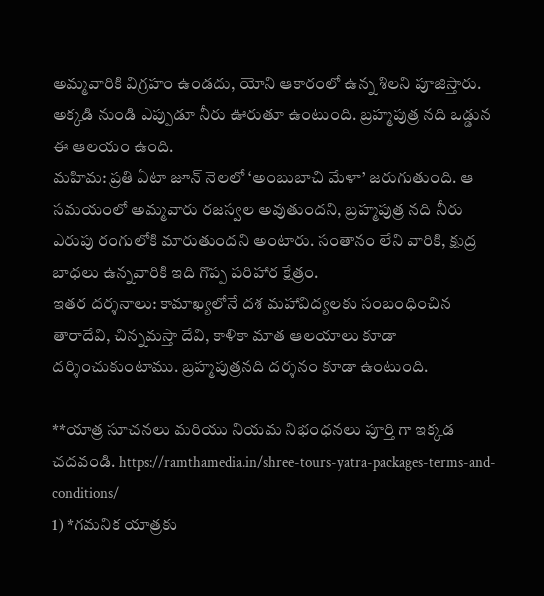అమ్మవారికి విగ్రహం ఉండదు, యోని ఆకారంలో ఉన్న శిలని పూజిస్తారు. అక్కడి నుండి ఎప్పుడూ నీరు ఊరుతూ ఉంటుంది. బ్రహ్మపుత్ర నది ఒడ్డున ఈ ఆలయం ఉంది.
మహిమ: ప్రతి ఏటా జూన్ నెలలో ‘అంబుబాచి మేళా’ జరుగుతుంది. ఆ సమయంలో అమ్మవారు రజస్వల అవుతుందని, బ్రహ్మపుత్ర నది నీరు ఎరుపు రంగులోకి మారుతుందని అంటారు. సంతానం లేని వారికి, క్షుద్ర బాధలు ఉన్నవారికి ఇది గొప్ప పరిహార క్షేత్రం.
ఇతర దర్శనాలు: కామాఖ్యలోనే దశ మహావిద్యలకు సంబంధించిన తారాదేవి, చిన్నమస్తా దేవి, కాళికా మాత ఆలయాలు కూడా దర్శించుకుంటాము. బ్రహ్మపుత్రనది దర్శనం కూడా ఉంటుంది.

**యాత్ర సూచనలు మరియు నియమ నిభంధనలు పూర్తి గా ఇక్కడ చదవండి. https://ramthamedia.in/shree-tours-yatra-packages-terms-and-conditions/
1) *గమనిక యాత్రకు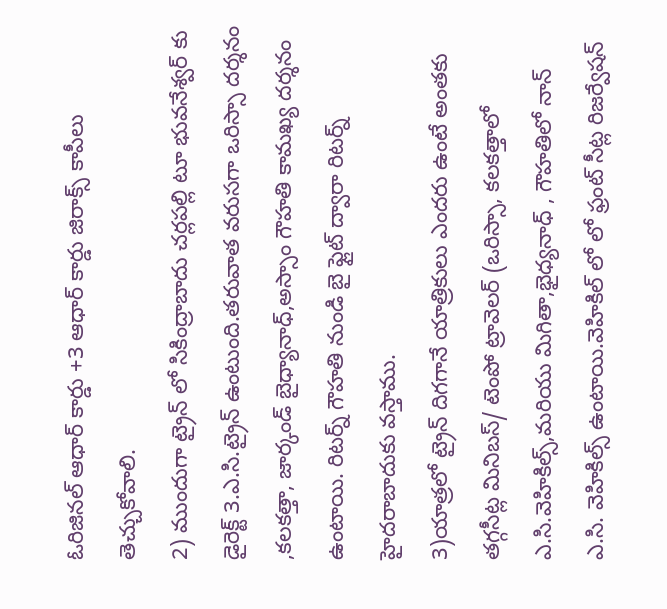ఓరిజినల్ ఆధార్ కార్డు +3 ఆధార్ కార్డు జిరాక్స్ కాపీలు తెచ్చుకోవాలి.
2) ముందుగా ట్రైన్ లో సికింద్రాబాదు చర్లపల్లి టూ భువనేశ్వర్ కు డైరెక్ట్ 3.ఎ.సి.ట్రైన్ ఉంటుంది.తరువాత వరుసగా ఒరిస్సా దర్శనం ,కలకత్తా, జార్కండ్ బైధ్యానాధ్,అస్సాం గౌహతి కామఖ్య దర్శనం ఉంటాయి. రిటర్న్ గౌహతి నుండి బై ఫ్లైట్ ద్వారా రిటర్న్ హైదరాబాదుకు వస్తాము.
3)యాత్రలో ట్రైన్ దిగగానే యాత్రికులు ఎందరు ఉంటే అంతకు తగ్గసీట్ల మినిబస్/ టెంపో ట్రావెలర్ (ఒరిస్సా, కలకత్తాలో ఎ.సి.వెహికిల్స్,మరియు మిగితా,భైధ్యనాధ్ , గౌహతిలో నాన్ ఎ.సి. వెహికిల్స్ ఉంటాయి.వెహికిల్ లో లో ఫ్రంట్ సీట్ల రిజర్వేషన్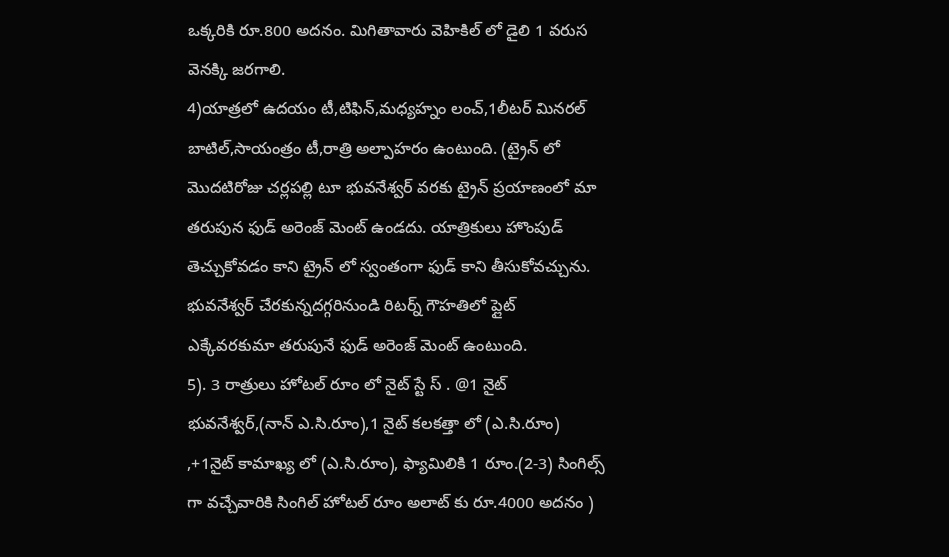ఒక్కరికి రూ.800 అదనం. మిగితావారు వెహికిల్ లో డైలి 1 వరుస వెనక్కి జరగాలి.
4)యాత్రలో ఉదయం టీ,టిఫిన్,మధ్యహ్నం లంచ్,1లీటర్ మినరల్ బాటిల్,సాయంత్రం టీ,రాత్రి అల్పాహరం ఉంటుంది. (ట్రైన్ లో మొదటిరోజు చర్లపల్లి టూ భువనేశ్వర్ వరకు ట్రైన్ ప్రయాణంలో మా తరుపున ఫుడ్ అరెంజ్ మెంట్ ఉండదు. యాత్రికులు హొంపుడ్ తెచ్చుకోవడం కాని ట్రైన్ లో స్వంతంగా ఫుడ్ కాని తీసుకోవచ్చును. భువనేశ్వర్ చేరకున్నదగ్గరినుండి రిటర్న్ గౌహతిలో ప్లైట్ ఎక్కేవరకుమా తరుపునే ఫుడ్ అరెంజ్ మెంట్ ఉంటుంది.
5). 3 రాత్రులు హోటల్ రూం లో నైట్ స్టే స్ . @1 నైట్ భువనేశ్వర్,(నాన్ ఎ.సి.రూం),1 నైట్ కలకత్తా లో (ఎ.సి.రూం) ,+1నైట్ కామాఖ్య లో (ఎ.సి.రూం), ఫ్యామిలికి 1 రూం.(2-3) సింగిల్స్ గా వచ్చేవారికి సింగిల్ హోటల్ రూం అలాట్ కు రూ.4000 అదనం )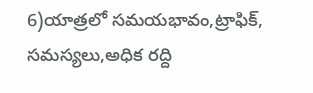6)యాత్రలో సమయభావం,ట్రాఫిక్, సమస్యలు,అధిక రద్ది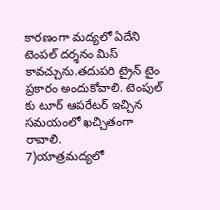కారణంగా మద్యలో ఏదేని టెంపల్ దర్శనం మిస్ కావచ్చును.తదుపరి ట్రైన్ టైం ప్రకారం అందుకోవాలి. టెంపుల్ కు టూర్ ఆపరేటర్ ఇచ్చిన సమయంలో ఖచ్చితంగా రావాలి.
7)యాత్రమద్యలో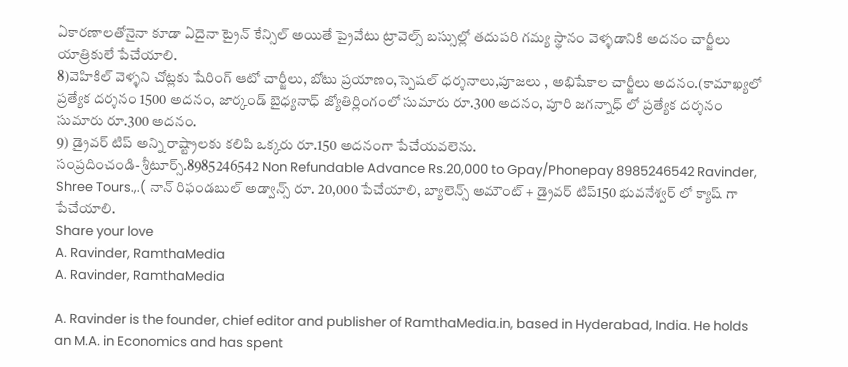ఏకారణాలతోనైనా కూడా ఏదైనా ట్రైన్ కేన్సిల్ అయితే ప్రైవేటు ట్రావెల్స్ బస్సుల్లో తదుపరి గమ్య స్థానం వెళ్ళడానికి అదనం చార్జీలు యాత్రికులే పేచేయాలి.
8)వెహికిల్ వెళ్ళని చోట్లకు షేరింగ్ ఆటో చార్జీలు, బోటు ప్రయాణం,స్పెషల్ ధర్శనాలు,పూజలు , అభిషేకాల చార్జీలు అదనం.(కామాఖ్యలో ప్రత్యేక దర్శనం 1500 అదనం, జార్కండ్ బైధ్యనాధ్ జ్యోతిర్లింగంలో సుమారు రూ.300 అదనం, పూరి జగన్నాధ్ లో ప్రత్యేక దర్శనం సుమారు రూ.300 అదనం.
9) డ్రైవర్ టిప్ అన్ని రాష్ట్రాలకు కలిపి ఒక్కరు రూ.150 అదనంగా పేచేయవలెను.
సంప్రదించండి- శ్రీటూర్స్.8985246542 Non Refundable Advance Rs.20,000 to Gpay/Phonepay 8985246542 Ravinder, Shree Tours.,.( నాన్ రిఫండబుల్ అడ్వాన్స్ రూ. 20,000 పేచేయాలి, బ్యాలెన్స్ అమౌంట్ + డ్రైవర్ టిప్150 భువనేశ్వర్ లో క్యాష్ గా పేచేయాలి.
Share your love
A. Ravinder, RamthaMedia
A. Ravinder, RamthaMedia

A. Ravinder is the founder, chief editor and publisher of RamthaMedia.in, based in Hyderabad, India. He holds an M.A. in Economics and has spent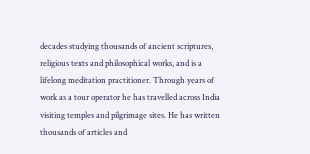decades studying thousands of ancient scriptures, religious texts and philosophical works, and is a lifelong meditation practitioner. Through years of work as a tour operator he has travelled across India visiting temples and pilgrimage sites. He has written thousands of articles and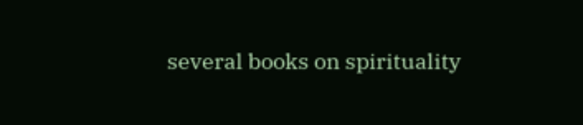several books on spirituality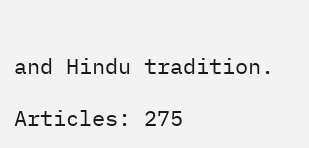and Hindu tradition.

Articles: 275